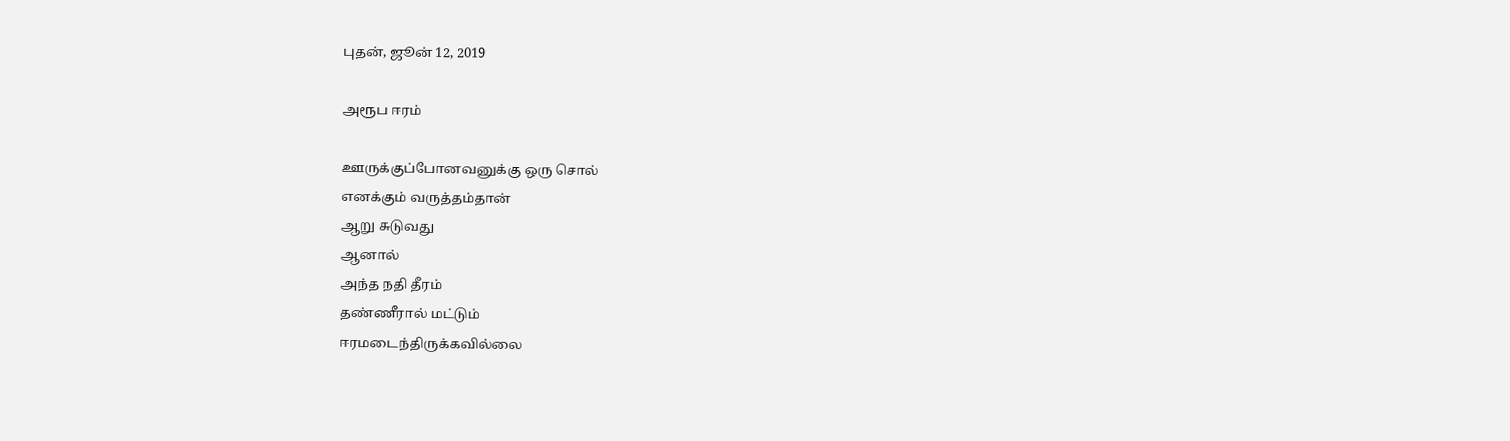புதன், ஜூன் 12, 2019

அரூப ஈரம்

ஊருக்குப்போனவனுக்கு ஒரு சொல்
எனக்கும் வருத்தம்தான்
ஆறு சுடுவது
ஆனால்
அந்த நதி தீரம்
தண்ணீரால் மட்டும்
ஈரமடைந்திருக்கவில்லை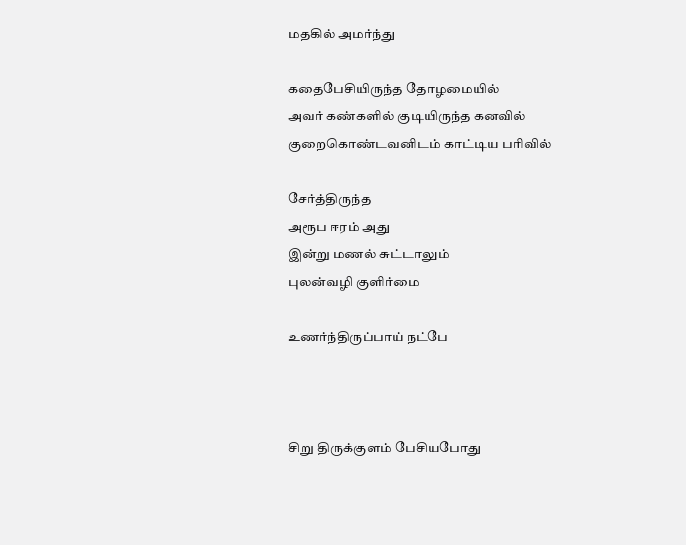மதகில் அமர்ந்து

கதைபேசியிருந்த தோழமையில்
அவர் கண்களில் குடியிருந்த கனவில்
குறைகொண்டவனிடம் காட்டிய பரிவில்

சேர்த்திருந்த
அரூப ஈரம் அது
இன்று மணல் சுட்டாலும்
புலன்வழி குளிர்மை

உணர்ந்திருப்பாய் நட்பே



சிறு திருக்குளம் பேசியபோது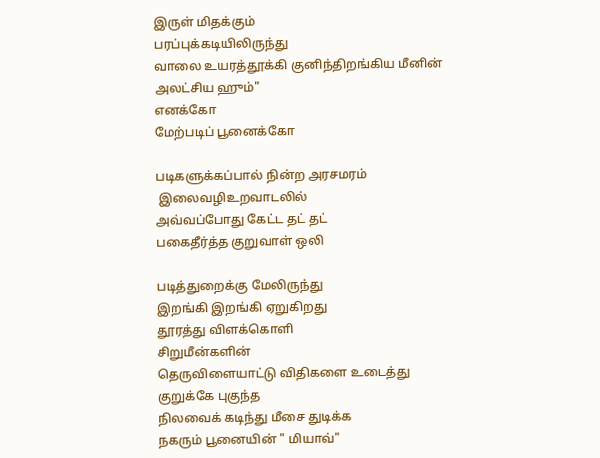இருள் மிதக்கும்
பரப்புக்கடியிலிருந்து
வாலை உயரத்தூக்கி குனிந்திறங்கிய மீனின்
அலட்சிய ஹும்"
எனக்கோ
மேற்படிப் பூனைக்கோ

படிகளுக்கப்பால் நின்ற அரசமரம்
 இலைவழிஉறவாடலில்
அவ்வப்போது கேட்ட தட் தட்
பகைதீர்த்த குறுவாள் ஒலி

படித்துறைக்கு மேலிருந்து
இறங்கி இறங்கி ஏறுகிறது
தூரத்து விளக்கொளி
சிறுமீன்களின்
தெருவிளையாட்டு விதிகளை உடைத்து
குறுக்கே புகுந்த
நிலவைக் கடிந்து மீசை துடிக்க
நகரும் பூனையின் " மியாவ்"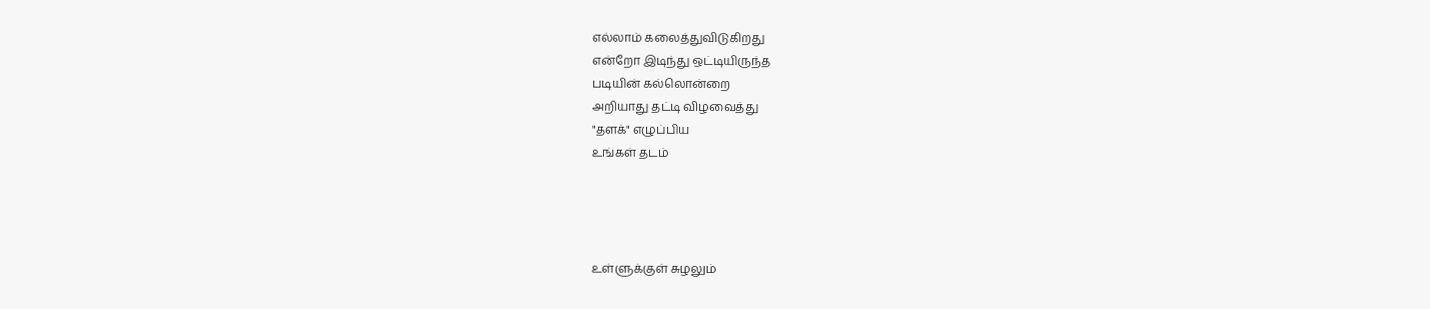எல்லாம் கலைத்துவிடுகிறது
என்றோ இடிந்து ஒட்டியிருந்த
படியின் கல்லொன்றை
அறியாது தட்டி விழவைத்து
"தளக்" எழுப்பிய
உங்கள் தடம்




உள்ளுக்குள் சுழலும்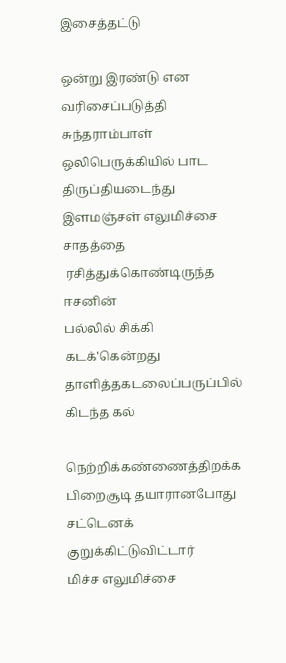இசைத்தட்டு

ஒன்று இரண்டு என
வரிசைப்படுத்தி சுந்தராம்பாள்
ஒலிபெருக்கியில் பாட
திருப்தியடைந்து
இளமஞ்சள் எலுமிச்சை சாதத்தை
 ரசித்துக்கொண்டிருந்த ஈசனின்
பல்லில் சிக்கி கடக்'கென்றது
தாளித்தகடலைப்பருப்பில் கிடந்த கல்

நெற்றிக்கண்ணைத்திறக்க
பிறைசூடி தயாரானபோது
சட்டெனக் குறுக்கிட்டுவிட்டார்
மிச்ச எலுமிச்சை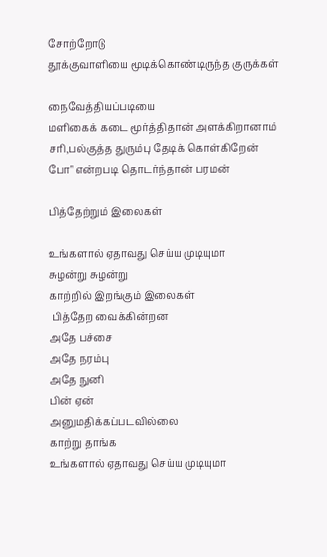சோற்றோடு
தூக்குவாளியை மூடிக்கொண்டிருந்த குருக்கள்

நைவேத்தியப்படியை
மளிகைக் கடை மூர்த்திதான் அளக்கிறானாம்
சரி,பல்குத்த துரும்பு தேடிக் கொள்கிறேன்
போ" என்றபடி தொடர்ந்தான் பரமன்

பித்தேற்றும் இலைகள்

உங்களால் ஏதாவது செய்ய முடியுமா
சுழன்று சுழன்று
காற்றில் இறங்கும் இலைகள்
 பித்தேற வைக்கின்றன
அதே பச்சை
அதே நரம்பு
அதே நுனி
பின் ஏன்
அனுமதிக்கப்படவில்லை
காற்று தாங்க
உங்களால் ஏதாவது செய்ய முடியுமா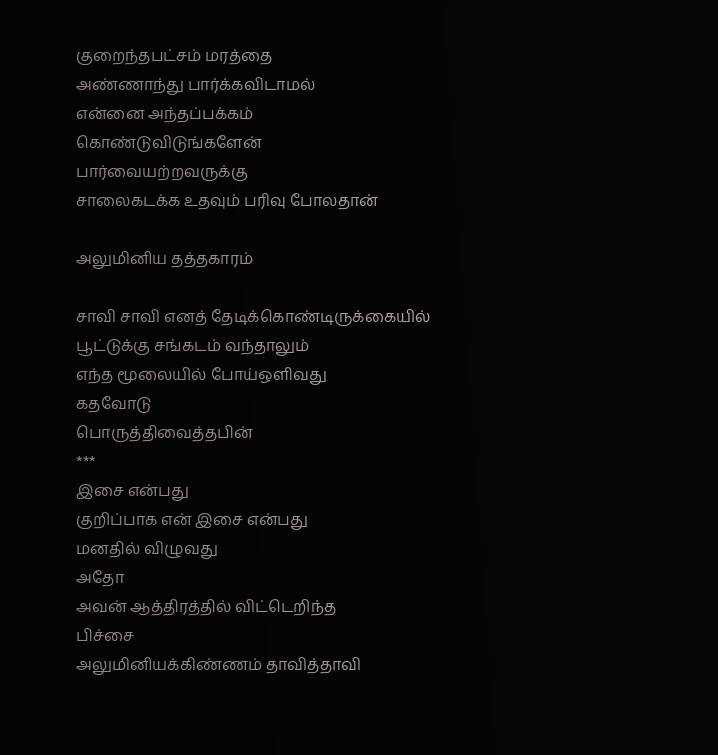குறைந்தபட்சம் மரத்தை
அண்ணாந்து பார்க்கவிடாமல்
என்னை அந்தப்பக்கம்
கொண்டுவிடுங்களேன்
பார்வையற்றவருக்கு
சாலைகடக்க உதவும் பரிவு போலதான்

அலுமினிய தத்தகாரம்

சாவி சாவி எனத் தேடிக்கொண்டிருக்கையில்
பூட்டுக்கு சங்கடம் வந்தாலும்
எந்த மூலையில் போய்ஒளிவது
கதவோடு
பொருத்திவைத்தபின்
***
இசை என்பது
குறிப்பாக என் இசை என்பது
மனதில் விழுவது
அதோ
அவன் ஆத்திரத்தில் விட்டெறிந்த
பிச்சை
அலுமினியக்கிண்ணம் தாவித்தாவி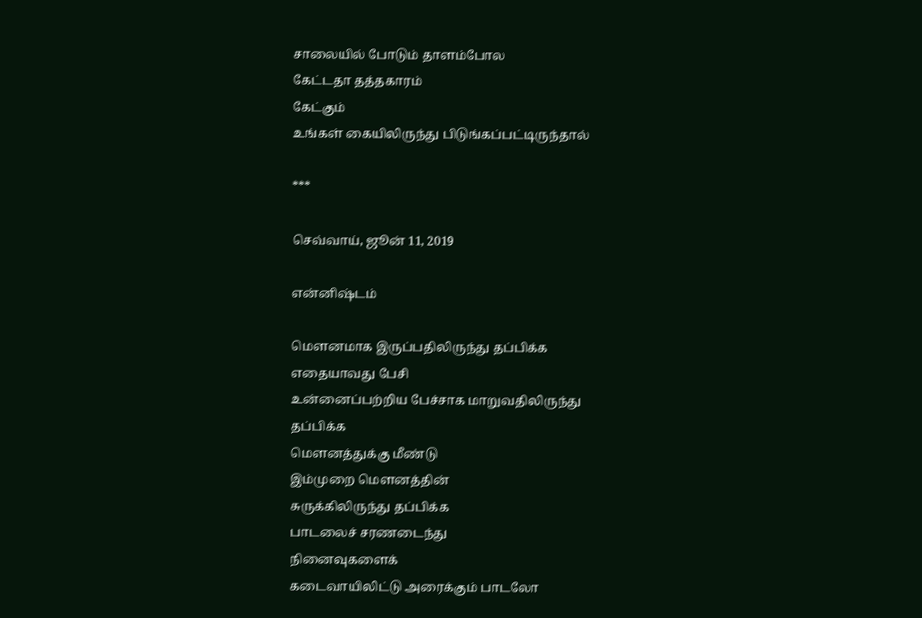சாலையில் போடும் தாளம்போல
கேட்டதா தத்தகாரம்
கேட்கும்
உங்கள் கையிலிருந்து பிடுங்கப்பட்டிருந்தால்

***

செவ்வாய், ஜூன் 11, 2019

என்னிஷ்டம்

மௌனமாக இருப்பதிலிருந்து தப்பிக்க
எதையாவது பேசி
உன்னைப்பற்றிய பேச்சாக மாறுவதிலிருந்து
தப்பிக்க
மௌனத்துக்கு மீண்டு
இம்முறை மௌனத்தின்
சுருக்கிலிருந்து தப்பிக்க
பாடலைச் சரணடைந்து
நினைவுகளைக்
கடைவாயிலிட்டு அரைக்கும் பாடலோ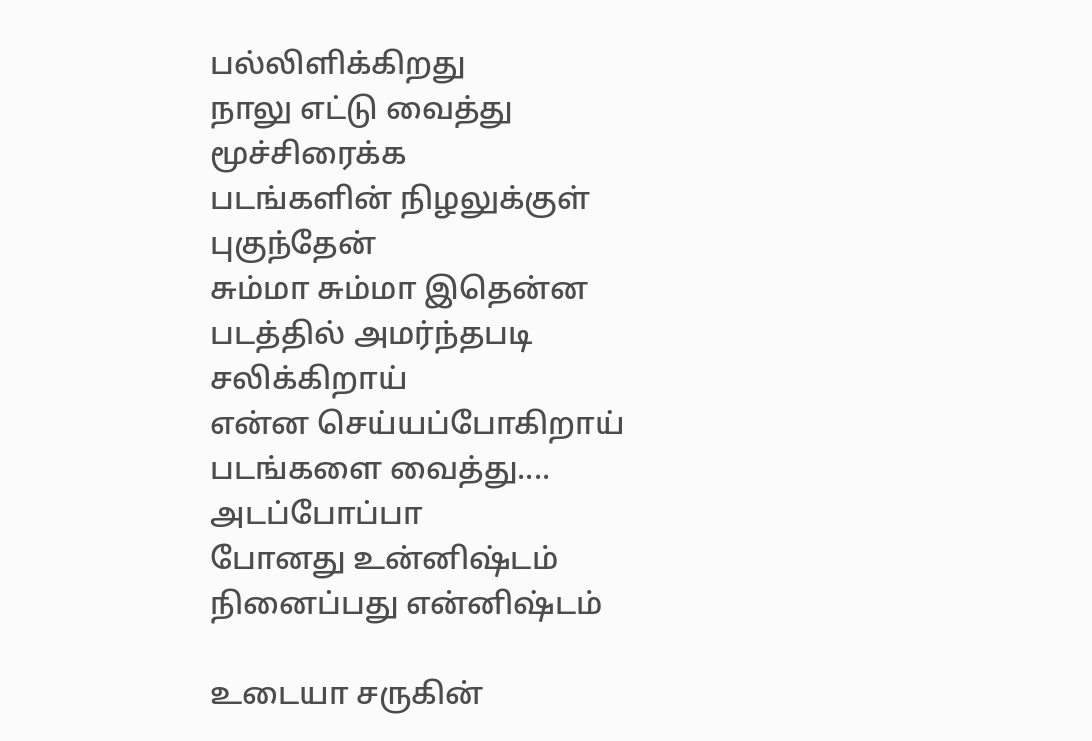பல்லிளிக்கிறது
நாலு எட்டு வைத்து
மூச்சிரைக்க
படங்களின் நிழலுக்குள் புகுந்தேன்
சும்மா சும்மா இதென்ன
படத்தில் அமர்ந்தபடி சலிக்கிறாய்
என்ன செய்யப்போகிறாய் படங்களை வைத்து....
அடப்போப்பா
போனது உன்னிஷ்டம்
நினைப்பது என்னிஷ்டம்

உடையா சருகின்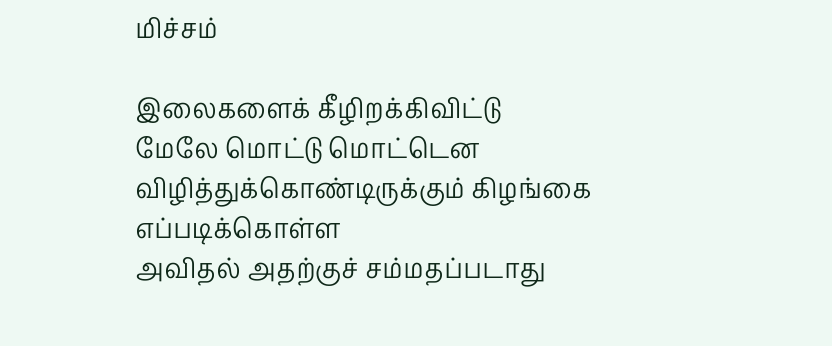மிச்சம்

இலைகளைக் கீழிறக்கிவிட்டு
மேலே மொட்டு மொட்டென
விழித்துக்கொண்டிருக்கும் கிழங்கை
எப்படிக்கொள்ள
அவிதல் அதற்குச் சம்மதப்படாது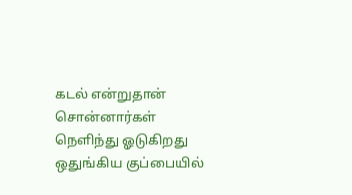கடல் என்றுதான் சொன்னார்கள்
நெளிந்து ஓடுகிறது
ஒதுங்கிய குப்பையில்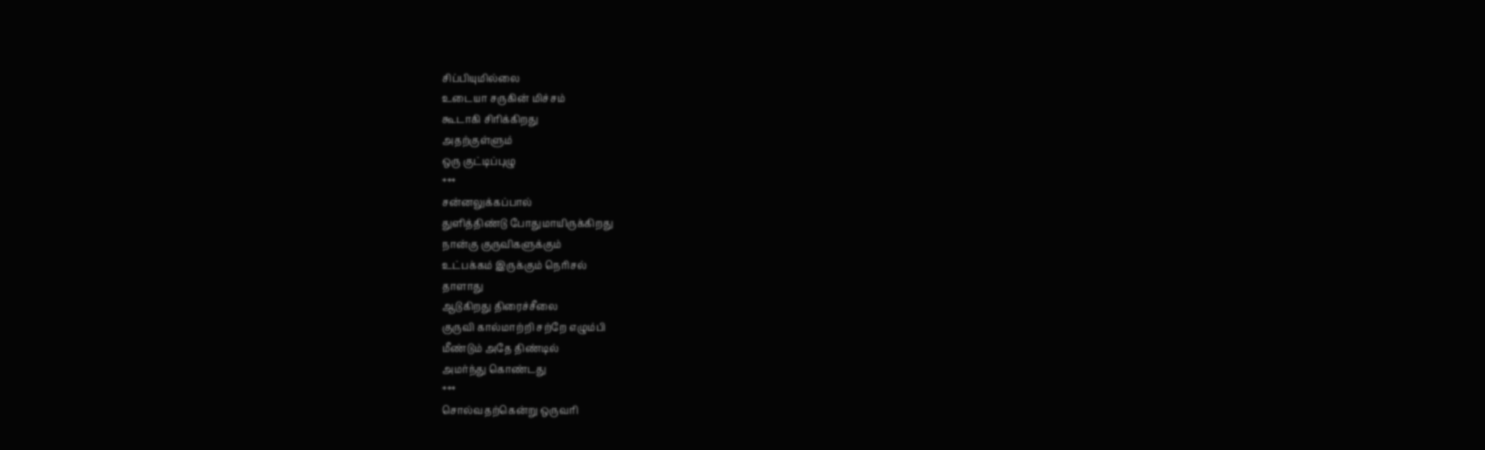சிப்பியுமில்லை
உடையா சருகின் மிச்சம்
கூடாகி சிரிக்கிறது
அதற்குள்ளும்
ஒரு குட்டிப்புழு
***
சன்னலுக்கப்பால்
துளித்திண்டு போதுமாயிருக்கிறது
நான்கு குருவிகளுக்கும்
உட்பக்கம் இருக்கும் நெரிசல்
தாளாது
ஆடுகிறது திரைச்சீலை
குருவி கால்மாற்றி சற்றே எழும்பி
மீண்டும் அதே திண்டில்
அமர்ந்து கொண்டது
***
சொல்வதற்கென்று ஒருவரி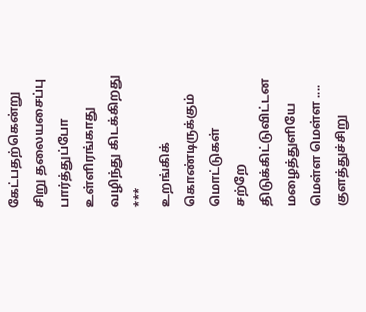கேட்பதற்கென்று
சிறு தலையசைப்பு
பார்த்துப்போ
உள்ளிரங்காது
வழிந்து கிடக்கிறது
***
உறங்கிக் கொண்டிருக்கும் மொட்டுகள்
சற்றே திடுக்கிட்டுவிட்டன
மழைத்துளியே மெள்ள மெள்ள ....
குளத்துச்சிறு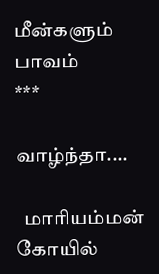மீன்களும் பாவம்
***

வாழ்ந்தா....

  மாரியம்மன் கோயில்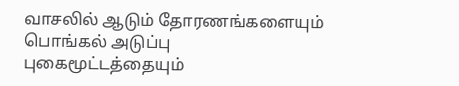வாசலில் ஆடும் தோரணங்களையும் பொங்கல் அடுப்பு புகைமூட்டத்தையும்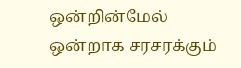ஒன்றின்மேல் ஒன்றாக சரசரக்கும்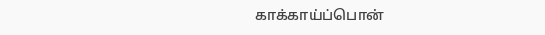காக்காய்ப்பொன்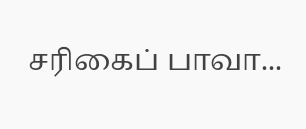சரிகைப் பாவா...